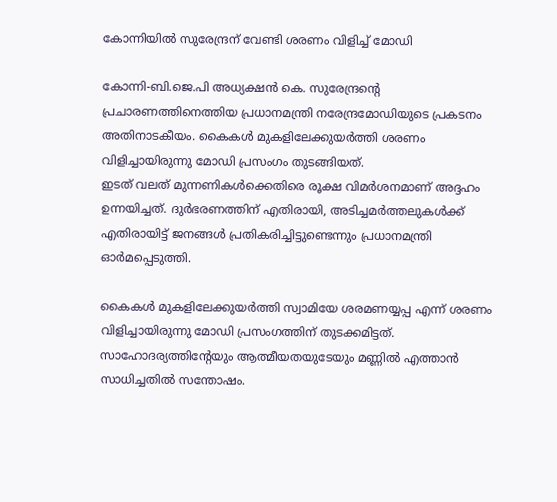കോന്നിയില്‍ സുരേന്ദ്രന് വേണ്ടി ശരണം വിളിച്ച് മോഡി

കോന്നി-ബി.ജെ.പി അധ്യക്ഷന്‍ കെ. സുരേന്ദ്രന്റെ പ്രചാരണത്തിനെത്തിയ പ്രധാനമന്ത്രി നരേന്ദ്രമോഡിയുടെ പ്രകടനം അതിനാടകീയം. കൈകള്‍ മുകളിലേക്കുയര്‍ത്തി ശരണം വിളിച്ചായിരുന്നു മോഡി പ്രസംഗം തുടങ്ങിയത്.
ഇടത് വലത് മുന്നണികള്‍ക്കെതിരെ രൂക്ഷ വിമര്‍ശനമാണ് അദ്ദഹം ഉന്നയിച്ചത്. ദുര്‍ഭരണത്തിന് എതിരായി, അടിച്ചമര്‍ത്തലുകള്‍ക്ക് എതിരായിട്ട് ജനങ്ങള്‍ പ്രതികരിച്ചിട്ടുണ്ടെന്നും പ്രധാനമന്ത്രി ഓര്‍മപ്പെടുത്തി.

കൈകള്‍ മുകളിലേക്കുയര്‍ത്തി സ്വാമിയേ ശരമണയ്യപ്പ എന്ന് ശരണം വിളിച്ചായിരുന്നു മോഡി പ്രസംഗത്തിന് തുടക്കമിട്ടത്. സാഹോദര്യത്തിന്റേയും ആത്മീയതയുടേയും മണ്ണില്‍ എത്താന്‍ സാധിച്ചതില്‍ സന്തോഷം.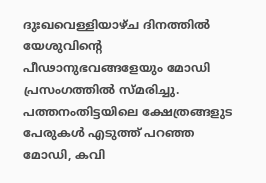ദുഃഖവെള്ളിയാഴ്ച ദിനത്തില്‍ യേശുവിന്റെ പീഢാനുഭവങ്ങളേയും മോഡി പ്രസംഗത്തില്‍ സ്മരിച്ചു. പത്തനംതിട്ടയിലെ ക്ഷേത്രങ്ങളുട പേരുകള്‍ എടുത്ത് പറഞ്ഞ മോഡി, കവി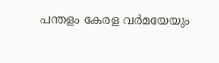പന്തളം കേരള വര്‍മയേയും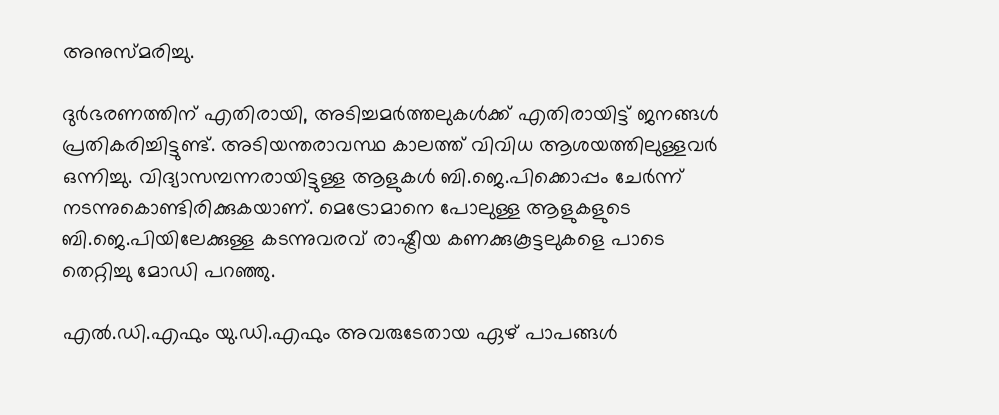അനുസ്മരിച്ചു.

ദുര്‍ഭരണത്തിന് എതിരായി, അടിച്ചമര്‍ത്തലുകള്‍ക്ക് എതിരായിട്ട് ജനങ്ങള്‍ പ്രതികരിച്ചിട്ടുണ്ട്. അടിയന്തരാവസ്ഥ കാലത്ത് വിവിധ ആശയത്തിലുള്ളവര്‍ ഒന്നിച്ചു. വിദ്യാസമ്പന്നരായിട്ടുള്ള ആളുകള്‍ ബി.ജെ.പിക്കൊപ്പം ചേര്‍ന്ന് നടന്നുകൊണ്ടിരിക്കുകയാണ്. മെട്രോമാനെ പോലുള്ള ആളുകളുടെ ബി.ജെ.പിയിലേക്കുള്ള കടന്നുവരവ് രാഷ്ട്രീയ കണക്കുകൂട്ടലുകളെ പാടെ തെറ്റിച്ചു മോഡി പറഞ്ഞു.

എല്‍.ഡി.എഫും യു.ഡി.എഫും അവരുടേതായ ഏഴ് പാപങ്ങള്‍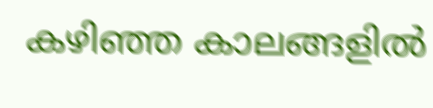കഴിഞ്ഞ കാലങ്ങളില്‍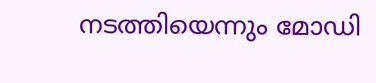നടത്തിയെന്നും മോഡി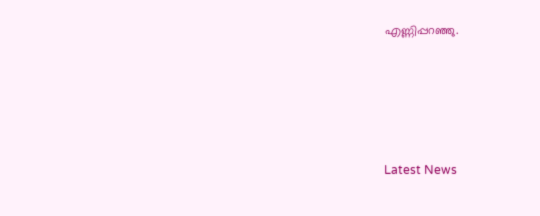എണ്ണിപ്പറഞ്ഞു.





Latest News